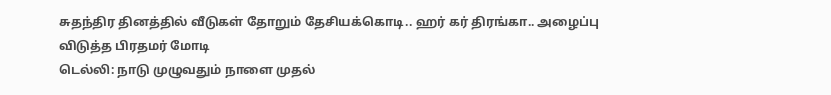சுதந்திர தினத்தில் வீடுகள் தோறும் தேசியக்கொடி.. ஹர் கர் திரங்கா.. அழைப்பு விடுத்த பிரதமர் மோடி
டெல்லி: நாடு முழுவதும் நாளை முதல்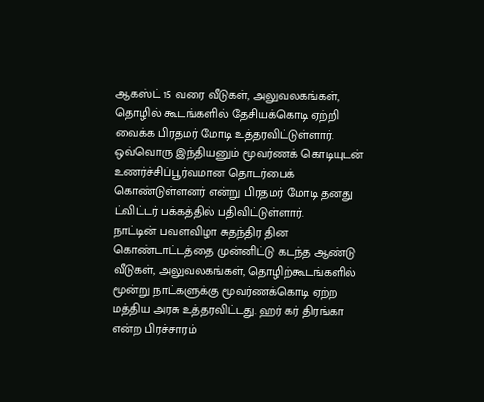ஆகஸ்ட் 15 வரை வீடுகள், அலுவலகங்கள், தொழில் கூடங்களில் தேசியக்கொடி ஏற்றி வைக்க பிரதமர் மோடி உத்தரவிட்டுள்ளார். ஒவ்வொரு இந்தியனும் மூவர்ணக் கொடியுடன் உணர்ச்சிப்பூர்வமான தொடர்பைக் கொண்டுள்ளனர் என்று பிரதமர் மோடி தனது ட்விட்டர் பக்கத்தில் பதிவிட்டுள்ளார்.
நாட்டின் பவளவிழா சுதந்திர தின கொண்டாட்டத்தை முன்னிட்டு கடந்த ஆண்டு வீடுகள், அலுவலகங்கள், தொழிற்கூடங்களில் மூன்று நாட்களுக்கு மூவர்ணக்கொடி ஏற்ற மத்திய அரசு உத்தரவிட்டது. ஹர் கர் திரங்கா என்ற பிரச்சாரம்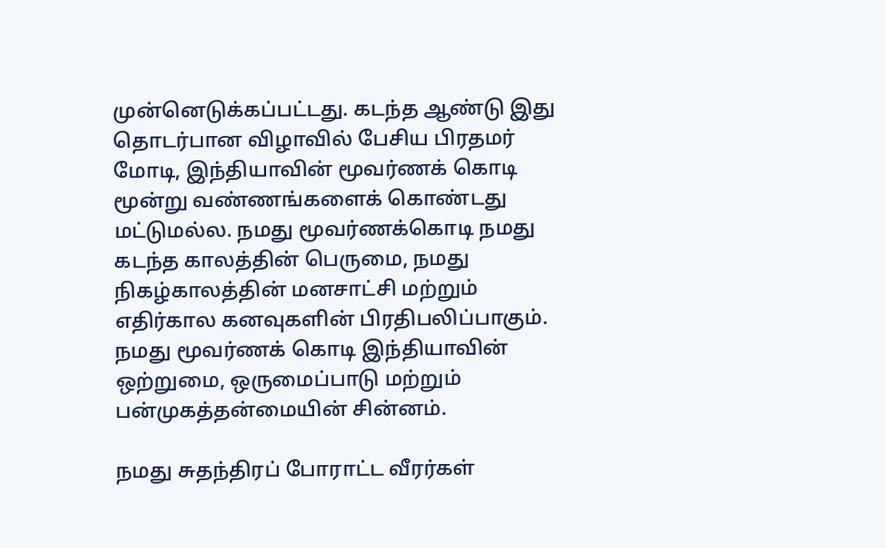முன்னெடுக்கப்பட்டது. கடந்த ஆண்டு இது தொடர்பான விழாவில் பேசிய பிரதமர் மோடி, இந்தியாவின் மூவர்ணக் கொடி மூன்று வண்ணங்களைக் கொண்டது மட்டுமல்ல. நமது மூவர்ணக்கொடி நமது கடந்த காலத்தின் பெருமை, நமது நிகழ்காலத்தின் மனசாட்சி மற்றும் எதிர்கால கனவுகளின் பிரதிபலிப்பாகும். நமது மூவர்ணக் கொடி இந்தியாவின் ஒற்றுமை, ஒருமைப்பாடு மற்றும் பன்முகத்தன்மையின் சின்னம்.

நமது சுதந்திரப் போராட்ட வீரர்கள்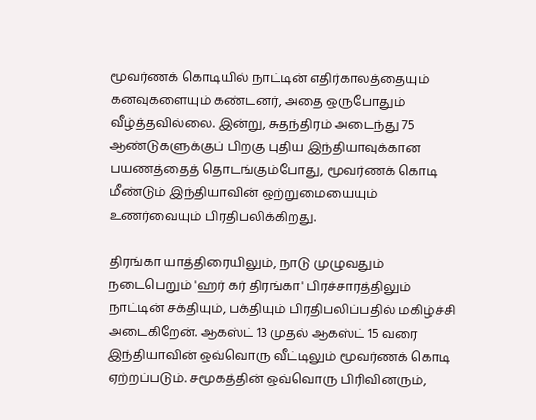மூவர்ணக் கொடியில் நாட்டின் எதிர்காலத்தையும் கனவுகளையும் கண்டனர், அதை ஒருபோதும் வீழ்த்தவில்லை. இன்று, சுதந்திரம் அடைந்து 75 ஆண்டுகளுக்குப் பிறகு புதிய இந்தியாவுக்கான பயணத்தைத் தொடங்கும்போது, மூவர்ணக் கொடி மீண்டும் இந்தியாவின் ஒற்றுமையையும் உணர்வையும் பிரதிபலிக்கிறது.

திரங்கா யாத்திரையிலும், நாடு முழுவதும் நடைபெறும் 'ஹர் கர் திரங்கா' பிரச்சாரத்திலும் நாட்டின் சக்தியும், பக்தியும் பிரதிபலிப்பதில் மகிழ்ச்சி அடைகிறேன். ஆகஸ்ட் 13 முதல் ஆகஸ்ட் 15 வரை இந்தியாவின் ஒவ்வொரு வீட்டிலும் மூவர்ணக் கொடி ஏற்றப்படும். சமூகத்தின் ஒவ்வொரு பிரிவினரும்,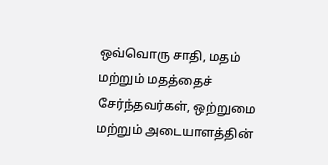ஒவ்வொரு சாதி, மதம் மற்றும் மதத்தைச் சேர்ந்தவர்கள், ஒற்றுமை மற்றும் அடையாளத்தின்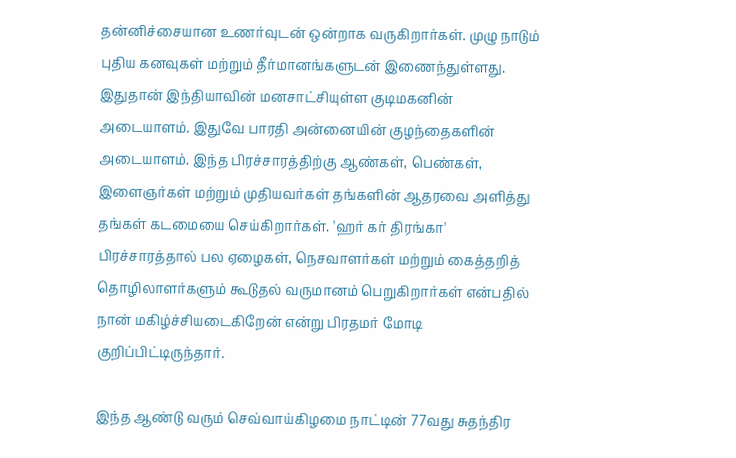தன்னிச்சையான உணர்வுடன் ஒன்றாக வருகிறார்கள். முழு நாடும் புதிய கனவுகள் மற்றும் தீர்மானங்களுடன் இணைந்துள்ளது. இதுதான் இந்தியாவின் மனசாட்சியுள்ள குடிமகனின் அடையாளம். இதுவே பாரதி அன்னையின் குழந்தைகளின் அடையாளம். இந்த பிரச்சாரத்திற்கு ஆண்கள், பெண்கள், இளைஞர்கள் மற்றும் முதியவர்கள் தங்களின் ஆதரவை அளித்து தங்கள் கடமையை செய்கிறார்கள். 'ஹர் கர் திரங்கா' பிரச்சாரத்தால் பல ஏழைகள், நெசவாளர்கள் மற்றும் கைத்தறித் தொழிலாளர்களும் கூடுதல் வருமானம் பெறுகிறார்கள் என்பதில் நான் மகிழ்ச்சியடைகிறேன் என்று பிரதமர் மோடி குறிப்பிட்டிருந்தார்.

இந்த ஆண்டு வரும் செவ்வாய்கிழமை நாட்டின் 77வது சுதந்திர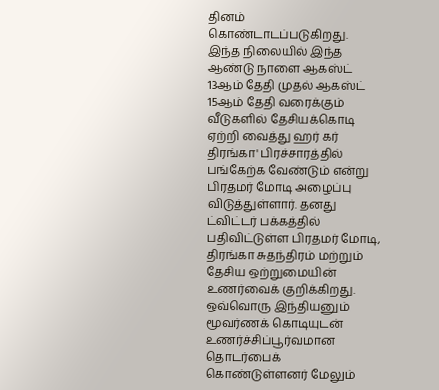தினம் கொண்டாடப்படுகிறது. இந்த நிலையில் இந்த ஆண்டு நாளை ஆகஸ்ட் 13ஆம் தேதி முதல் ஆகஸ்ட் 15ஆம் தேதி வரைக்கும் வீடுகளில் தேசியக்கொடி ஏற்றி வைத்து ஹர் கர் திரங்கா' பிரச்சாரத்தில் பங்கேற்க வேண்டும் என்று பிரதமர் மோடி அழைப்பு விடுத்துள்ளார். தனது ட்விட்டர் பக்கத்தில் பதிவிட்டுள்ள பிரதமர் மோடி, திரங்கா சுதந்திரம் மற்றும் தேசிய ஒற்றுமையின் உணர்வைக் குறிக்கிறது. ஒவ்வொரு இந்தியனும் மூவர்ணக் கொடியுடன் உணர்ச்சிப்பூர்வமான தொடர்பைக் கொண்டுள்ளனர் மேலும்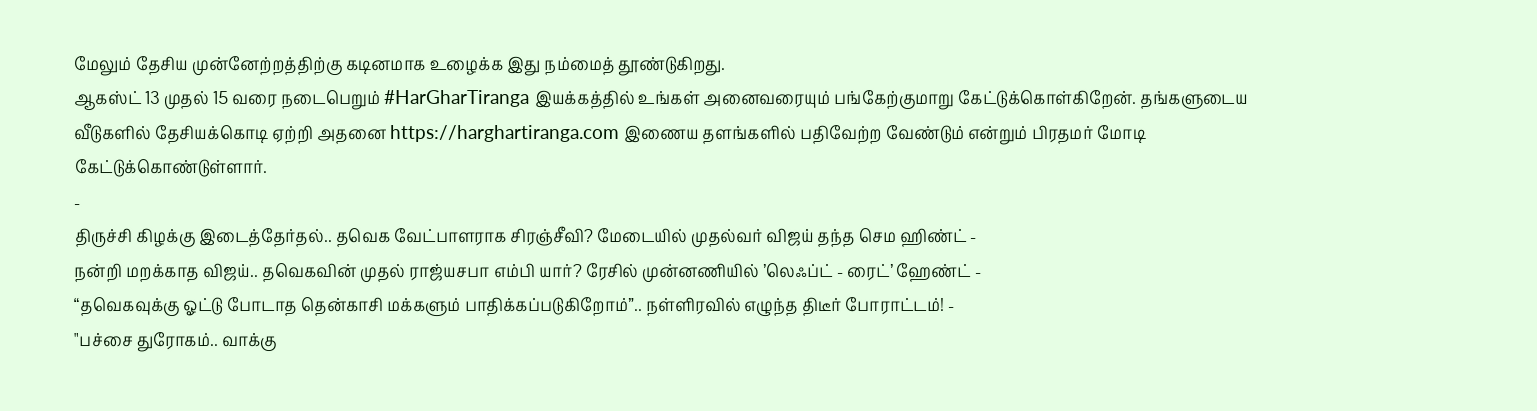மேலும் தேசிய முன்னேற்றத்திற்கு கடினமாக உழைக்க இது நம்மைத் தூண்டுகிறது.
ஆகஸ்ட் 13 முதல் 15 வரை நடைபெறும் #HarGharTiranga இயக்கத்தில் உங்கள் அனைவரையும் பங்கேற்குமாறு கேட்டுக்கொள்கிறேன். தங்களுடைய வீடுகளில் தேசியக்கொடி ஏற்றி அதனை https://harghartiranga.com இணைய தளங்களில் பதிவேற்ற வேண்டும் என்றும் பிரதமர் மோடி கேட்டுக்கொண்டுள்ளார்.
-
திருச்சி கிழக்கு இடைத்தேர்தல்.. தவெக வேட்பாளராக சிரஞ்சீவி? மேடையில் முதல்வர் விஜய் தந்த செம ஹிண்ட் -
நன்றி மறக்காத விஜய்.. தவெகவின் முதல் ராஜ்யசபா எம்பி யார்? ரேசில் முன்னணியில் ’லெஃப்ட் - ரைட்’ ஹேண்ட் -
“தவெகவுக்கு ஓட்டு போடாத தென்காசி மக்களும் பாதிக்கப்படுகிறோம்”.. நள்ளிரவில் எழுந்த திடீர் போராட்டம்! -
"பச்சை துரோகம்.. வாக்கு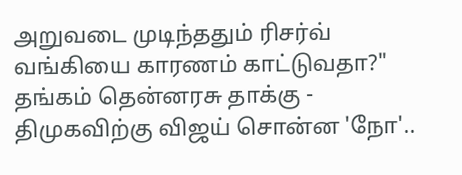அறுவடை முடிந்ததும் ரிசர்வ் வங்கியை காரணம் காட்டுவதா?" தங்கம் தென்னரசு தாக்கு -
திமுகவிற்கு விஜய் சொன்ன 'நோ'..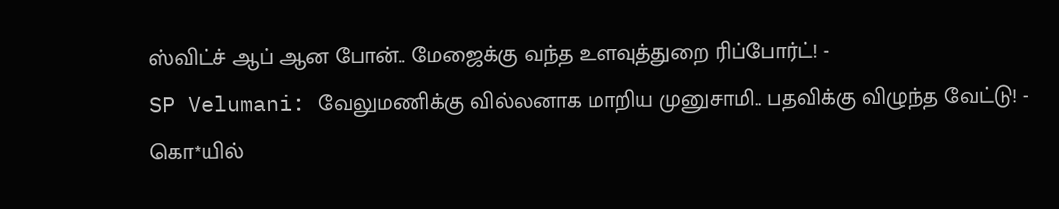ஸ்விட்ச் ஆப் ஆன போன்.. மேஜைக்கு வந்த உளவுத்துறை ரிப்போர்ட்! -
SP Velumani: வேலுமணிக்கு வில்லனாக மாறிய முனுசாமி.. பதவிக்கு விழுந்த வேட்டு! -
கொ*யில்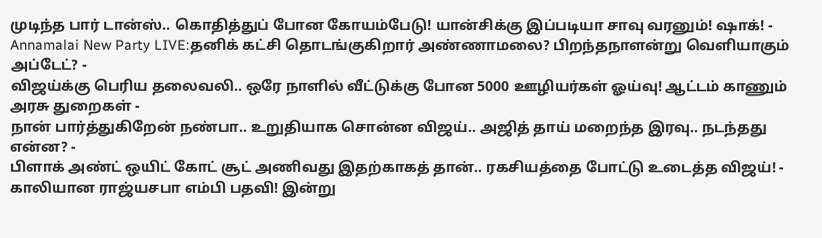முடிந்த பார் டான்ஸ்.. கொதித்துப் போன கோயம்பேடு! யான்சிக்கு இப்படியா சாவு வரனும்! ஷாக்! -
Annamalai New Party LIVE:தனிக் கட்சி தொடங்குகிறார் அண்ணாமலை? பிறந்தநாளன்று வெளியாகும் அப்டேட்? -
விஜய்க்கு பெரிய தலைவலி.. ஒரே நாளில் வீட்டுக்கு போன 5000 ஊழியர்கள் ஓய்வு! ஆட்டம் காணும் அரசு துறைகள் -
நான் பார்த்துகிறேன் நண்பா.. உறுதியாக சொன்ன விஜய்.. அஜித் தாய் மறைந்த இரவு.. நடந்தது என்ன? -
பிளாக் அண்ட் ஒயிட் கோட் சூட் அணிவது இதற்காகத் தான்.. ரகசியத்தை போட்டு உடைத்த விஜய்! -
காலியான ராஜ்யசபா எம்பி பதவி! இன்று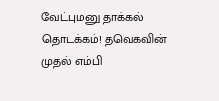வேட்புமனு தாக்கல் தொடக்கம்! தவெகவின் முதல் எம்பி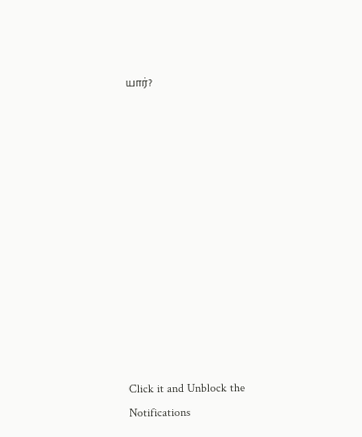யார்?












Click it and Unblock the Notifications